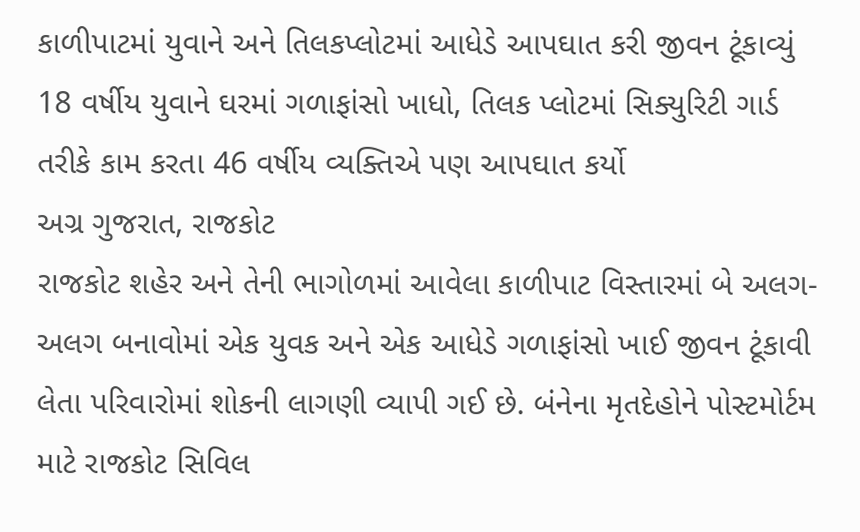કાળીપાટમાં યુવાને અને તિલકપ્લોટમાં આધેડે આપઘાત કરી જીવન ટૂંકાવ્યું
18 વર્ષીય યુવાને ઘરમાં ગળાફાંસો ખાધો, તિલક પ્લોટમાં સિક્યુરિટી ગાર્ડ તરીકે કામ કરતા 46 વર્ષીય વ્યક્તિએ પણ આપઘાત કર્યો
અગ્ર ગુજરાત, રાજકોટ
રાજકોટ શહેર અને તેની ભાગોળમાં આવેલા કાળીપાટ વિસ્તારમાં બે અલગ-અલગ બનાવોમાં એક યુવક અને એક આધેડે ગળાફાંસો ખાઈ જીવન ટૂંકાવી લેતા પરિવારોમાં શોકની લાગણી વ્યાપી ગઈ છે. બંનેના મૃતદેહોને પોસ્ટમોર્ટમ માટે રાજકોટ સિવિલ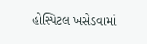હોસ્પિટલ ખસેડવામાં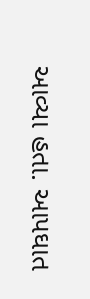આવ્યા હતા. આપઘાત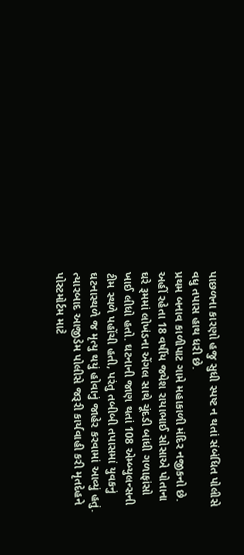પાછળના કારણો હજુ સુધી સ્પષ્ટ ન થતાં સંબંધિત પોલીસે વધુ તપાસ હાથ ધરી છે.
પ્રથમ બનાવ કાળીપાટ ગામે મહાકાળી મંદિર નજીકનો છે. અહીં રહેતા 18 વર્ષીય જયેશ રાયાભાઈ સોસાએ પોતાના ઘરે રૂમમાં લોખંડના એંગલ સાથે ચૂંદડી બાંધી ગળાફાંસો ખાઈ લીધો હતો. ઘટનાની જાણ થતાં 108 એમ્બ્યુલન્સની ટીમ સ્થળે પહોંચી હતી, પરંતુ તબીબી તપાસમાં યુવકનું ઘટનાસ્થળે જ મૃત્યુ થયું હોવાનું જાહેર કરવામાં આવ્યું હતું. ત્યારબાદ આજીડેમ પોલીસે જરૂરી કાર્યવાહી કરી મૃતદેહને પોસ્ટમોર્ટમ માટે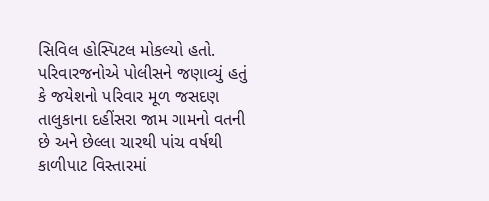સિવિલ હોસ્પિટલ મોકલ્યો હતો.
પરિવારજનોએ પોલીસને જણાવ્યું હતું કે જયેશનો પરિવાર મૂળ જસદણ તાલુકાના દહીંસરા જામ ગામનો વતની છે અને છેલ્લા ચારથી પાંચ વર્ષથી કાળીપાટ વિસ્તારમાં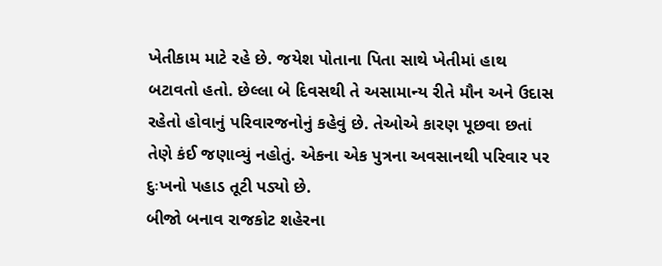ખેતીકામ માટે રહે છે. જયેશ પોતાના પિતા સાથે ખેતીમાં હાથ બટાવતો હતો. છેલ્લા બે દિવસથી તે અસામાન્ય રીતે મૌન અને ઉદાસ રહેતો હોવાનું પરિવારજનોનું કહેવું છે. તેઓએ કારણ પૂછવા છતાં તેણે કંઈ જણાવ્યું નહોતું. એકના એક પુત્રના અવસાનથી પરિવાર પર દુઃખનો પહાડ તૂટી પડ્યો છે.
બીજો બનાવ રાજકોટ શહેરના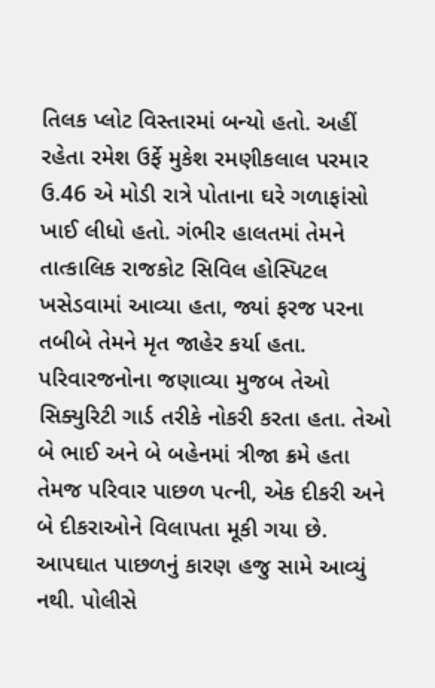તિલક પ્લોટ વિસ્તારમાં બન્યો હતો. અહીં રહેતા રમેશ ઉર્ફે મુકેશ રમણીકલાલ પરમાર ઉ.46 એ મોડી રાત્રે પોતાના ઘરે ગળાફાંસો ખાઈ લીધો હતો. ગંભીર હાલતમાં તેમને તાત્કાલિક રાજકોટ સિવિલ હોસ્પિટલ ખસેડવામાં આવ્યા હતા, જ્યાં ફરજ પરના તબીબે તેમને મૃત જાહેર કર્યા હતા. પરિવારજનોના જણાવ્યા મુજબ તેઓ સિક્યુરિટી ગાર્ડ તરીકે નોકરી કરતા હતા. તેઓ બે ભાઈ અને બે બહેનમાં ત્રીજા ક્રમે હતા તેમજ પરિવાર પાછળ પત્ની, એક દીકરી અને બે દીકરાઓને વિલાપતા મૂકી ગયા છે. આપઘાત પાછળનું કારણ હજુ સામે આવ્યું નથી. પોલીસે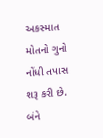અકસ્માત મોતનો ગુનો નોંધી તપાસ શરૂ કરી છે. બંને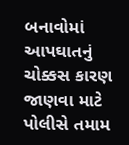બનાવોમાં આપઘાતનું ચોક્કસ કારણ જાણવા માટે પોલીસે તમામ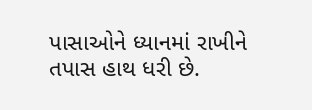પાસાઓને ધ્યાનમાં રાખીને તપાસ હાથ ધરી છે.